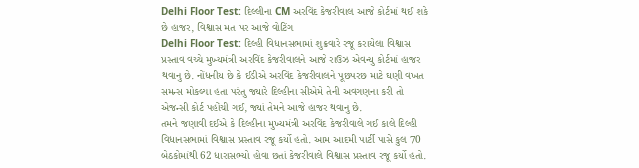Delhi Floor Test: દિલ્લીના CM અરવિંદ કેજરીવાલ આજે કોર્ટમાં થઈ શકે છે હાજર, વિશ્વાસ મત પર આજે વોટિંગ
Delhi Floor Test: દિલ્હી વિધાનસભામાં શુક્રવારે રજૂ કરાયેલા વિશ્વાસ પ્રસ્તાવ વચ્ચે મુખ્યમંત્રી અરવિંદ કેજરીવાલને આજે રાઉઝ એવન્યુ કોર્ટમાં હાજર થવાનુ છે. નોંધનીય છે કે ઈડીએ અરવિંદ કેજરીવાલને પૂછપરછ માટે ઘણી વખત સમન્સ મોકલ્યા હતા પરંતુ જ્યારે દિલ્હીના સીએમે તેની અવગણના કરી તો એજન્સી કોર્ટ પહોંચી ગઈ, જ્યાં તેમને આજે હાજર થવાનુ છે.
તમને જણાવી દઈએ કે દિલ્હીના મુખ્યમંત્રી અરવિંદ કેજરીવાલે ગઈ કાલે દિલ્હી વિધાનસભામાં વિશ્વાસ પ્રસ્તાવ રજૂ કર્યો હતો. આમ આદમી પાર્ટી પાસે કુલ 70 બેઠકોમાંથી 62 ધારાસભ્યો હોવા છતાં કેજરીવાલે વિશ્વાસ પ્રસ્તાવ રજૂ કર્યો હતો.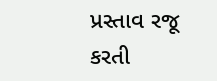પ્રસ્તાવ રજૂ કરતી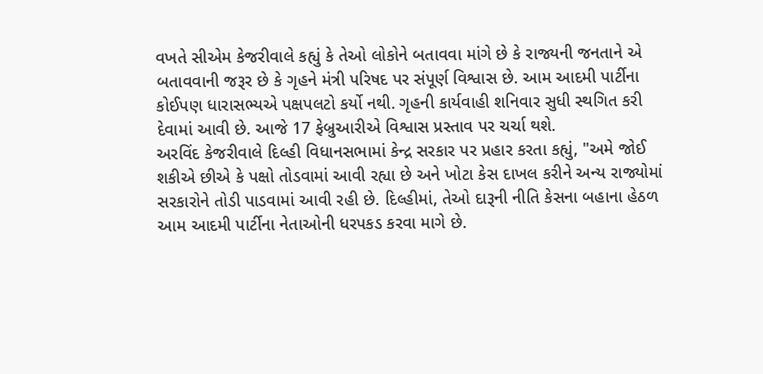વખતે સીએમ કેજરીવાલે કહ્યું કે તેઓ લોકોને બતાવવા માંગે છે કે રાજ્યની જનતાને એ બતાવવાની જરૂર છે કે ગૃહને મંત્રી પરિષદ પર સંપૂર્ણ વિશ્વાસ છે. આમ આદમી પાર્ટીના કોઈપણ ધારાસભ્યએ પક્ષપલટો કર્યો નથી. ગૃહની કાર્યવાહી શનિવાર સુધી સ્થગિત કરી દેવામાં આવી છે. આજે 17 ફેબ્રુઆરીએ વિશ્વાસ પ્રસ્તાવ પર ચર્ચા થશે.
અરવિંદ કેજરીવાલે દિલ્હી વિધાનસભામાં કેન્દ્ર સરકાર પર પ્રહાર કરતા કહ્યું, "અમે જોઈ શકીએ છીએ કે પક્ષો તોડવામાં આવી રહ્યા છે અને ખોટા કેસ દાખલ કરીને અન્ય રાજ્યોમાં સરકારોને તોડી પાડવામાં આવી રહી છે. દિલ્હીમાં, તેઓ દારૂની નીતિ કેસના બહાના હેઠળ આમ આદમી પાર્ટીના નેતાઓની ધરપકડ કરવા માગે છે.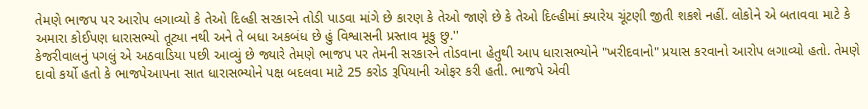તેમણે ભાજપ પર આરોપ લગાવ્યો કે તેઓ દિલ્હી સરકારને તોડી પાડવા માંગે છે કારણ કે તેઓ જાણે છે કે તેઓ દિલ્હીમાં ક્યારેય ચૂંટણી જીતી શકશે નહીં. લોકોને એ બતાવવા માટે કે અમારા કોઈપણ ધારાસભ્યો તૂટ્યા નથી અને તે બધા અકબંધ છે હું વિશ્વાસની પ્રસ્તાવ મૂકુ છુ.''
કેજરીવાલનું પગલું એ અઠવાડિયા પછી આવ્યું છે જ્યારે તેમણે ભાજપ પર તેમની સરકારને તોડવાના હેતુથી આપ ધારાસભ્યોને "ખરીદવાનો" પ્રયાસ કરવાનો આરોપ લગાવ્યો હતો. તેમણે દાવો કર્યો હતો કે ભાજપેઆપના સાત ધારાસભ્યોને પક્ષ બદલવા માટે 25 કરોડ રૂપિયાની ઓફર કરી હતી. ભાજપે એવી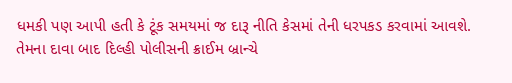ધમકી પણ આપી હતી કે ટૂંક સમયમાં જ દારૂ નીતિ કેસમાં તેની ધરપકડ કરવામાં આવશે.
તેમના દાવા બાદ દિલ્હી પોલીસની ક્રાઈમ બ્રાન્ચે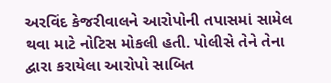અરવિંદ કેજરીવાલને આરોપોની તપાસમાં સામેલ થવા માટે નોટિસ મોકલી હતી. પોલીસે તેને તેના દ્વારા કરાયેલા આરોપો સાબિત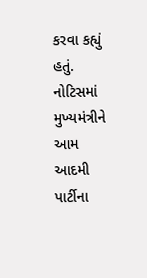કરવા કહ્યું હતું. નોટિસમાં મુખ્યમંત્રીને આમ આદમી પાર્ટીના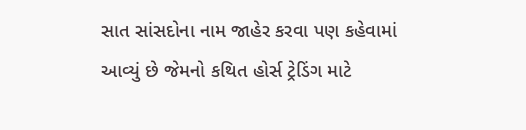સાત સાંસદોના નામ જાહેર કરવા પણ કહેવામાં આવ્યું છે જેમનો કથિત હોર્સ ટ્રેડિંગ માટે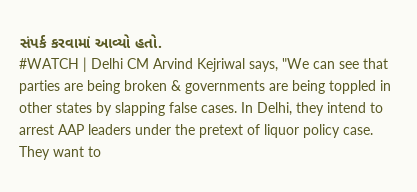સંપર્ક કરવામાં આવ્યો હતો.
#WATCH | Delhi CM Arvind Kejriwal says, "We can see that parties are being broken & governments are being toppled in other states by slapping false cases. In Delhi, they intend to arrest AAP leaders under the pretext of liquor policy case. They want to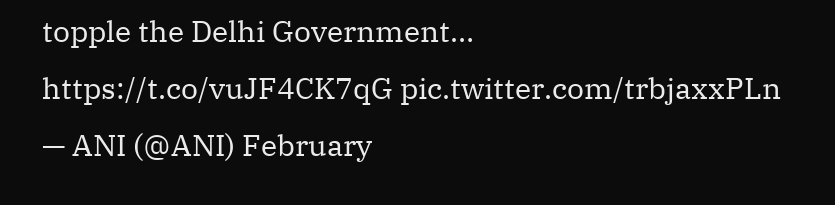topple the Delhi Government… https://t.co/vuJF4CK7qG pic.twitter.com/trbjaxxPLn
— ANI (@ANI) February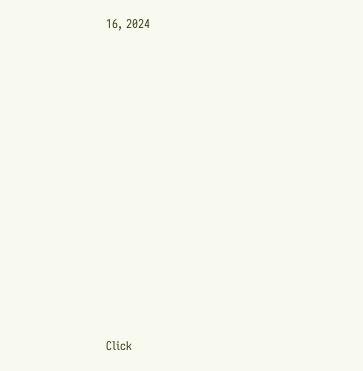16, 2024












Click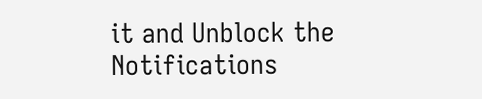it and Unblock the Notifications